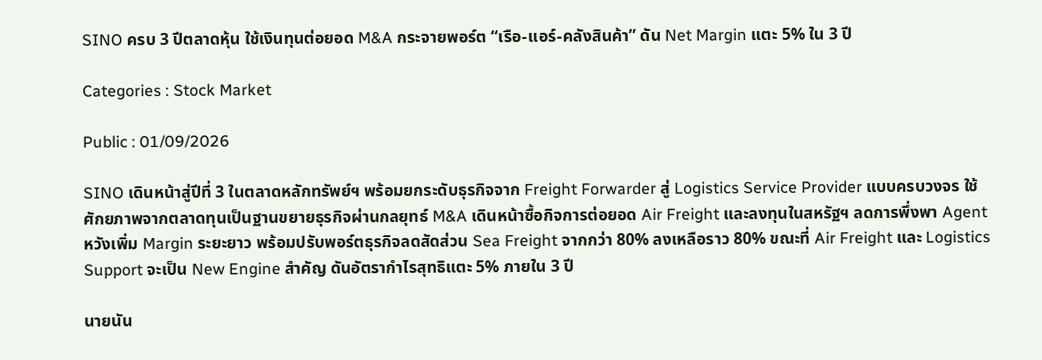SINO ครบ 3 ปีตลาดหุ้น ใช้เงินทุนต่อยอด M&A กระจายพอร์ต “เรือ-แอร์-คลังสินค้า” ดัน Net Margin แตะ 5% ใน 3 ปี

Categories : Stock Market

Public : 01/09/2026

SINO เดินหน้าสู่ปีที่ 3 ในตลาดหลักทรัพย์ฯ พร้อมยกระดับธุรกิจจาก Freight Forwarder สู่ Logistics Service Provider แบบครบวงจร ใช้ศักยภาพจากตลาดทุนเป็นฐานขยายธุรกิจผ่านกลยุทธ์ M&A เดินหน้าซื้อกิจการต่อยอด Air Freight และลงทุนในสหรัฐฯ ลดการพึ่งพา Agent หวังเพิ่ม Margin ระยะยาว พร้อมปรับพอร์ตธุรกิจลดสัดส่วน Sea Freight จากกว่า 80% ลงเหลือราว 80% ขณะที่ Air Freight และ Logistics Support จะเป็น New Engine สำคัญ ดันอัตรากำไรสุทธิแตะ 5% ภายใน 3 ปี

นายนัน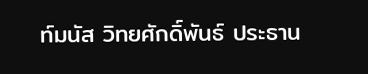ท์มนัส วิทยศักดิ์พันธ์ ประธาน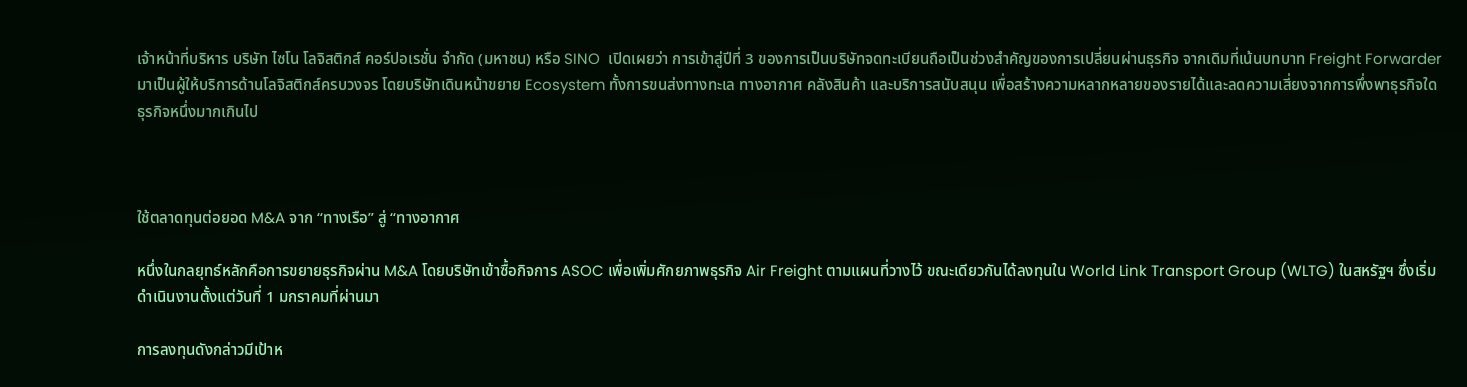เจ้าหน้าที่บริหาร บริษัท ไซโน โลจิสติกส์ คอร์ปอเรชั่น จำกัด (มหาชน) หรือ SINO  เปิดเผยว่า การเข้าสู่ปีที่ 3 ของการเป็นบริษัทจดทะเบียนถือเป็นช่วงสำคัญของการเปลี่ยนผ่านธุรกิจ จากเดิมที่เน้นบทบาท Freight Forwarder มาเป็นผู้ให้บริการด้านโลจิสติกส์ครบวงจร โดยบริษัทเดินหน้าขยาย Ecosystem ทั้งการขนส่งทางทะเล ทางอากาศ คลังสินค้า และบริการสนับสนุน เพื่อสร้างความหลากหลายของรายได้และลดความเสี่ยงจากการพึ่งพาธุรกิจใดธุรกิจหนึ่งมากเกินไป



ใช้ตลาดทุนต่อยอด M&A จาก “ทางเรือ” สู่ “ทางอากาศ

หนึ่งในกลยุทธ์หลักคือการขยายธุรกิจผ่าน M&A โดยบริษัทเข้าซื้อกิจการ ASOC เพื่อเพิ่มศักยภาพธุรกิจ Air Freight ตามแผนที่วางไว้ ขณะเดียวกันได้ลงทุนใน World Link Transport Group (WLTG) ในสหรัฐฯ ซึ่งเริ่มดำเนินงานตั้งแต่วันที่ 1 มกราคมที่ผ่านมา

การลงทุนดังกล่าวมีเป้าห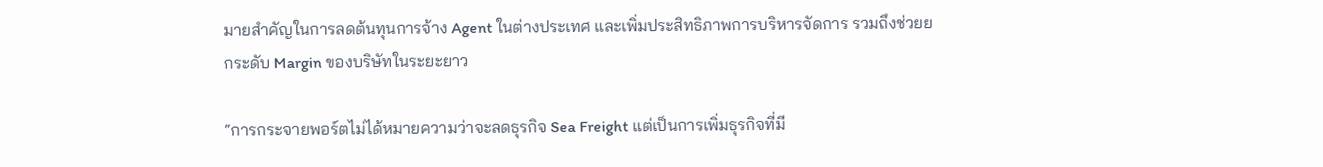มายสำคัญในการลดต้นทุนการจ้าง Agent ในต่างประเทศ และเพิ่มประสิทธิภาพการบริหารจัดการ รวมถึงช่วยยกระดับ Margin ของบริษัทในระยะยาว

“การกระจายพอร์ตไม่ได้หมายความว่าจะลดธุรกิจ Sea Freight แต่เป็นการเพิ่มธุรกิจที่มี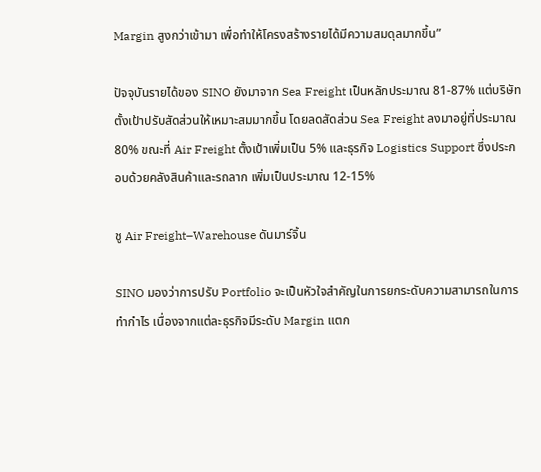Margin สูงกว่าเข้ามา เพื่อทำให้โครงสร้างรายได้มีความสมดุลมากขึ้น”

ปัจจุบันรายได้ของ SINO ยังมาจาก Sea Freight เป็นหลักประมาณ 81-87% แต่บริษัทตั้งเป้าปรับสัดส่วนให้เหมาะสมมากขึ้น โดยลดสัดส่วน Sea Freight ลงมาอยู่ที่ประมาณ 80% ขณะที่ Air Freight ตั้งเป้าเพิ่มเป็น 5% และธุรกิจ Logistics Support ซึ่งประกอบด้วยคลังสินค้าและรถลาก เพิ่มเป็นประมาณ 12-15%

ชู Air Freight–Warehouse ดันมาร์จิ้น

SINO มองว่าการปรับ Portfolio จะเป็นหัวใจสำคัญในการยกระดับความสามารถในการทำกำไร เนื่องจากแต่ละธุรกิจมีระดับ Margin แตก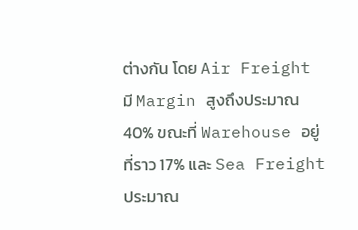ต่างกัน โดย Air Freight มี Margin สูงถึงประมาณ 40% ขณะที่ Warehouse อยู่ที่ราว 17% และ Sea Freight ประมาณ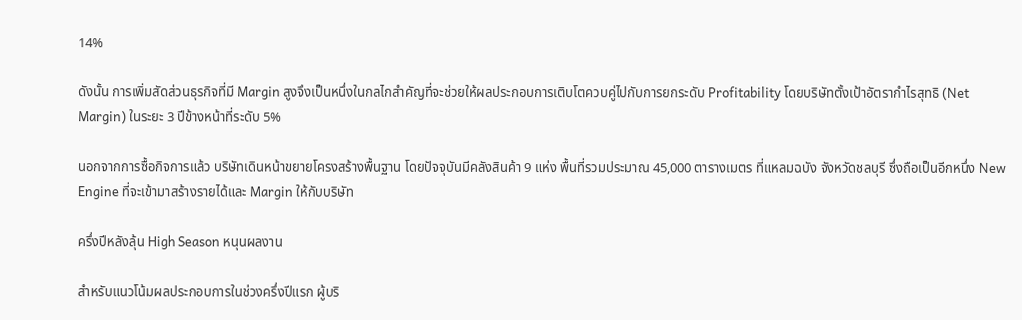14%

ดังนั้น การเพิ่มสัดส่วนธุรกิจที่มี Margin สูงจึงเป็นหนึ่งในกลไกสำคัญที่จะช่วยให้ผลประกอบการเติบโตควบคู่ไปกับการยกระดับ Profitability โดยบริษัทตั้งเป้าอัตรากำไรสุทธิ (Net Margin) ในระยะ 3 ปีข้างหน้าที่ระดับ 5%

นอกจากการซื้อกิจการแล้ว บริษัทเดินหน้าขยายโครงสร้างพื้นฐาน โดยปัจจุบันมีคลังสินค้า 9 แห่ง พื้นที่รวมประมาณ 45,000 ตารางเมตร ที่แหลมฉบัง จังหวัดชลบุรี ซึ่งถือเป็นอีกหนึ่ง New Engine ที่จะเข้ามาสร้างรายได้และ Margin ให้กับบริษัท

ครึ่งปีหลังลุ้น High Season หนุนผลงาน

สำหรับแนวโน้มผลประกอบการในช่วงครึ่งปีแรก ผู้บริ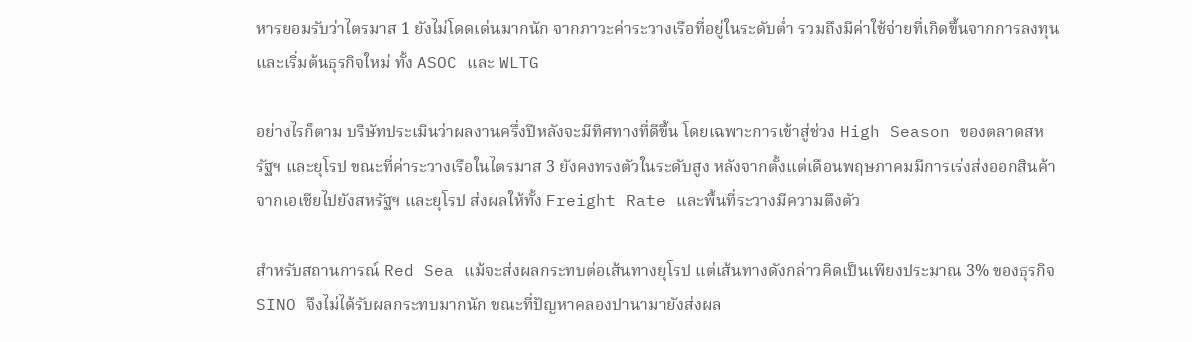หารยอมรับว่าไตรมาส 1 ยังไม่โดดเด่นมากนัก จากภาวะค่าระวางเรือที่อยู่ในระดับต่ำ รวมถึงมีค่าใช้จ่ายที่เกิดขึ้นจากการลงทุนและเริ่มต้นธุรกิจใหม่ ทั้ง ASOC และ WLTG

อย่างไรก็ตาม บริษัทประเมินว่าผลงานครึ่งปีหลังจะมีทิศทางที่ดีขึ้น โดยเฉพาะการเข้าสู่ช่วง High Season ของตลาดสหรัฐฯ และยุโรป ขณะที่ค่าระวางเรือในไตรมาส 3 ยังคงทรงตัวในระดับสูง หลังจากตั้งแต่เดือนพฤษภาคมมีการเร่งส่งออกสินค้าจากเอเชียไปยังสหรัฐฯ และยุโรป ส่งผลให้ทั้ง Freight Rate และพื้นที่ระวางมีความตึงตัว

สำหรับสถานการณ์ Red Sea แม้จะส่งผลกระทบต่อเส้นทางยุโรป แต่เส้นทางดังกล่าวคิดเป็นเพียงประมาณ 3% ของธุรกิจ SINO จึงไม่ได้รับผลกระทบมากนัก ขณะที่ปัญหาคลองปานามายังส่งผล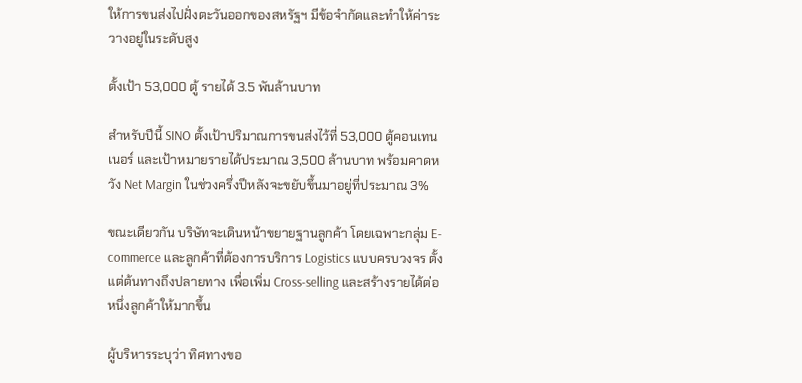ให้การขนส่งไปฝั่งตะวันออกของสหรัฐฯ มีข้อจำกัดและทำให้ค่าระวางอยู่ในระดับสูง

ตั้งเป้า 53,000 ตู้ รายได้ 3.5 พันล้านบาท

สำหรับปีนี้ SINO ตั้งเป้าปริมาณการขนส่งไว้ที่ 53,000 ตู้คอนเทนเนอร์ และเป้าหมายรายได้ประมาณ 3,500 ล้านบาท พร้อมคาดหวัง Net Margin ในช่วงครึ่งปีหลังจะขยับขึ้นมาอยู่ที่ประมาณ 3%

ขณะเดียวกัน บริษัทจะเดินหน้าขยายฐานลูกค้า โดยเฉพาะกลุ่ม E-commerce และลูกค้าที่ต้องการบริการ Logistics แบบครบวงจร ตั้งแต่ต้นทางถึงปลายทาง เพื่อเพิ่ม Cross-selling และสร้างรายได้ต่อหนึ่งลูกค้าให้มากขึ้น

ผู้บริหารระบุว่า ทิศทางขอ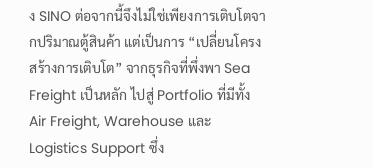ง SINO ต่อจากนี้จึงไม่ใช่เพียงการเติบโตจากปริมาณตู้สินค้า แต่เป็นการ “เปลี่ยนโครงสร้างการเติบโต” จากธุรกิจที่พึ่งพา Sea Freight เป็นหลัก ไปสู่ Portfolio ที่มีทั้ง Air Freight, Warehouse และ Logistics Support ซึ่ง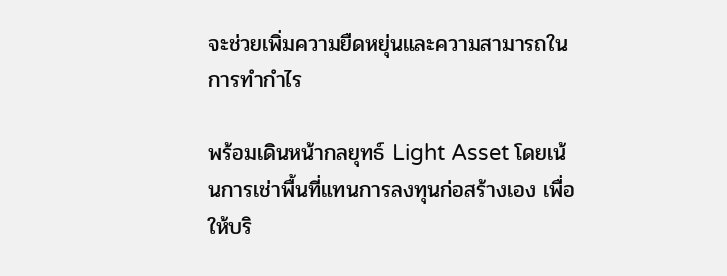จะช่วยเพิ่มความยืดหยุ่นและความสามารถในการทำกำไร

พร้อมเดินหน้ากลยุทธ์ Light Asset โดยเน้นการเช่าพื้นที่แทนการลงทุนก่อสร้างเอง เพื่อให้บริ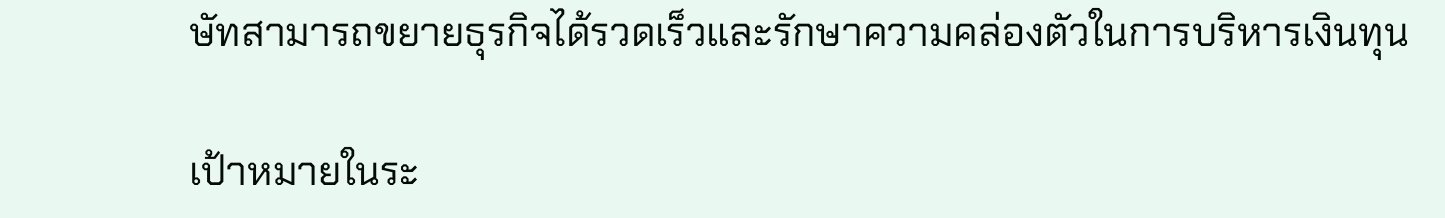ษัทสามารถขยายธุรกิจได้รวดเร็วและรักษาความคล่องตัวในการบริหารเงินทุน

เป้าหมายในระ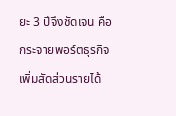ยะ 3 ปีจึงชัดเจน คือ กระจายพอร์ตธุรกิจ เพิ่มสัดส่วนรายได้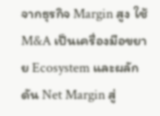จากธุรกิจ Margin สูง ใช้ M&A เป็นเครื่องมือขยาย Ecosystem และผลักดัน Net Margin สู่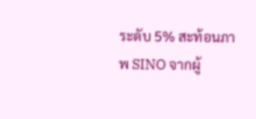ระดับ 5% สะท้อนภาพ SINO จากผู้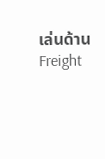เล่นด้าน Freight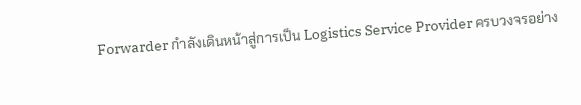Forwarder กำลังเดินหน้าสู่การเป็น Logistics Service Provider ครบวงจรอย่าง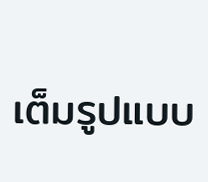เต็มรูปแบบ